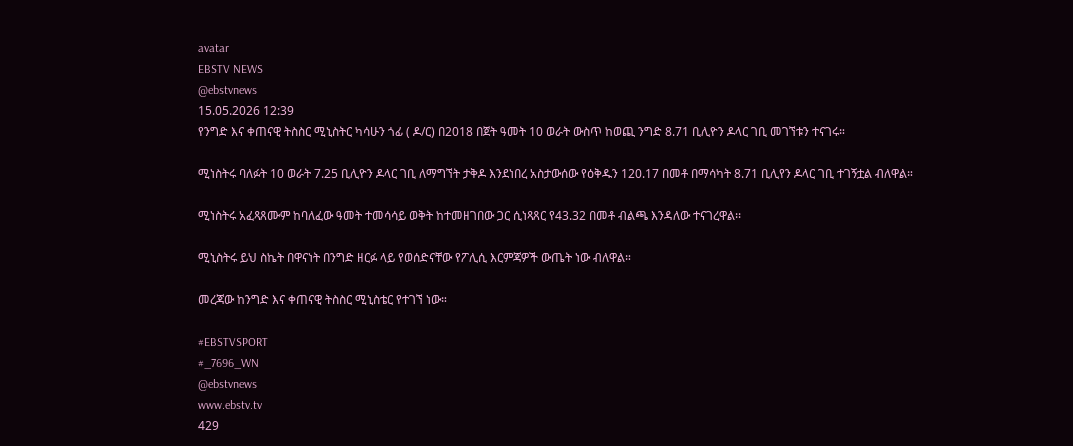avatar
EBSTV NEWS
@ebstvnews
15.05.2026 12:39
የንግድ እና ቀጠናዊ ትስስር ሚኒስትር ካሳሁን ጎፊ ( ዶ/ር) በ2018 በጀት ዓመት 10 ወራት ውስጥ ከወጪ ንግድ 8.71 ቢሊዮን ዶላር ገቢ መገኘቱን ተናገሩ።

ሚነስትሩ ባለፉት 10 ወራት 7.25 ቢሊዮን ዶላር ገቢ ለማግኘት ታቅዶ እንደነበረ አስታውሰው የዕቅዱን 120.17 በመቶ በማሳካት 8.71 ቢሊየን ዶላር ገቢ ተገኝቷል ብለዋል።

ሚነስትሩ አፈጻጸሙም ከባለፈው ዓመት ተመሳሳይ ወቅት ከተመዘገበው ጋር ሲነጻጸር የ43.32 በመቶ ብልጫ እንዳለው ተናገረዋል፡፡

ሚኒስትሩ ይህ ስኬት በዋናነት በንግድ ዘርፉ ላይ የወሰድናቸው የፖሊሲ እርምጃዎች ውጤት ነው ብለዋል።

መረጃው ከንግድ እና ቀጠናዊ ትስስር ሚኒስቴር የተገኘ ነው።

#EBSTVSPORT
#_7696_WN
@ebstvnews
www.ebstv.tv
429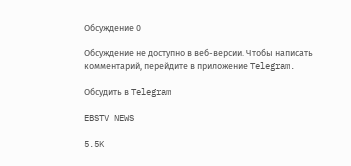Обсуждение 0

Обсуждение не доступно в веб-версии. Чтобы написать комментарий, перейдите в приложение Telegram.

Обсудить в Telegram

EBSTV NEWS

5.5K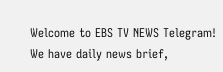Welcome to EBS TV NEWS Telegram! We have daily news brief,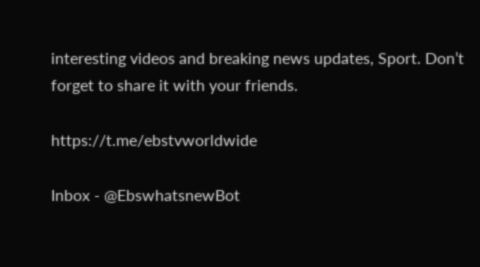interesting videos and breaking news updates, Sport. Don’t forget to share it with your friends.

https://t.me/ebstvworldwide

Inbox - @EbswhatsnewBot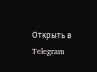Открыть в Telegram